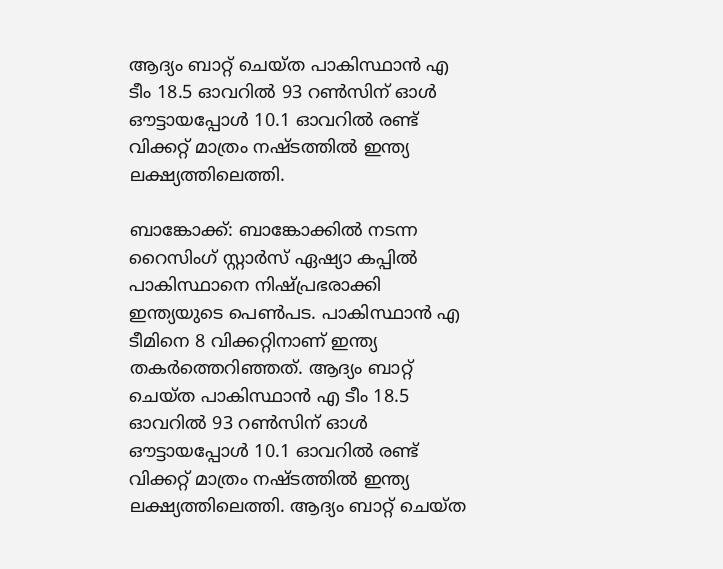ആദ്യം ബാറ്റ് ചെയ്ത പാകിസ്ഥാൻ എ ടീം 18.5 ഓവറില്‍ 93 റണ്‍സിന് ഓള്‍ ഔട്ടായപ്പോള്‍ 10.1 ഓവറില്‍ രണ്ട് വിക്കറ്റ് മാത്രം നഷ്ടത്തില്‍ ഇന്ത്യ ലക്ഷ്യത്തിലെത്തി.

ബാങ്കോക്ക്: ബാങ്കോക്കിൽ നടന്ന റൈസിംഗ് സ്റ്റാർസ് ഏഷ്യാ കപ്പിൽ പാകിസ്ഥാനെ നിഷ്പ്രഭരാക്കി ഇന്ത്യയുടെ പെൺപട. പാകിസ്ഥാൻ എ ടീമിനെ 8 വിക്കറ്റിനാണ് ഇന്ത്യ തകർത്തെറിഞ്ഞത്. ആദ്യം ബാറ്റ് ചെയ്ത പാകിസ്ഥാൻ എ ടീം 18.5 ഓവറില്‍ 93 റണ്‍സിന് ഓള്‍ ഔട്ടായപ്പോള്‍ 10.1 ഓവറില്‍ രണ്ട് വിക്കറ്റ് മാത്രം നഷ്ടത്തില്‍ ഇന്ത്യ ലക്ഷ്യത്തിലെത്തി. ആദ്യം ബാറ്റ് ചെയ്ത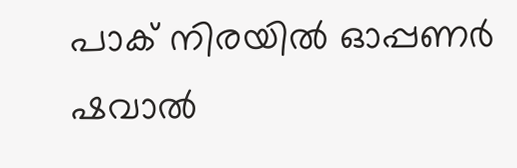പാക് നിരയില്‍ ഓപ്പണര്‍ ഷവാല്‍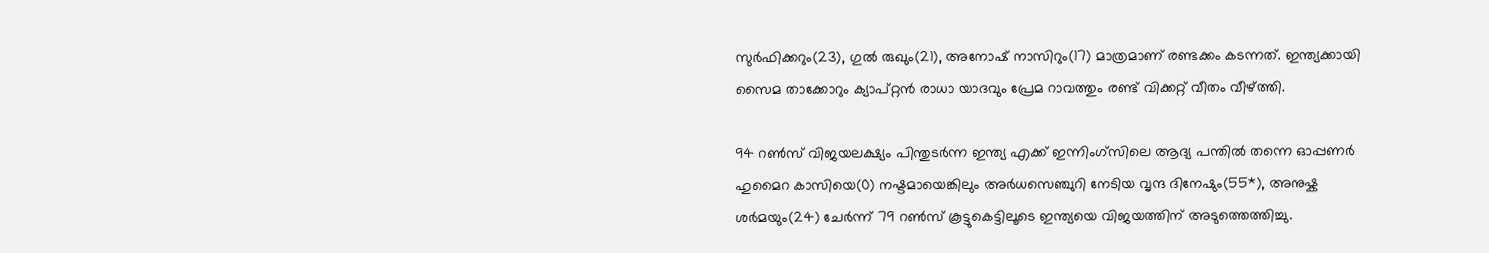സുര്‍ഫിക്കറും(23), ഗുല്‍ രുഖും(21), അനോഷ് നാസിറും(17) മാത്രമാണ് രണ്ടക്കം കടന്നത്. ഇന്ത്യക്കായി സൈമ താക്കോറും ക്യാപ്റ്റൻ രാധാ യാദവും പ്രേമ റാവത്തും രണ്ട് വിക്കറ്റ് വീതം വീഴ്ത്തി.

94 റണ്‍സ് വിജയലക്ഷ്യം പിന്തുടര്‍ന്ന ഇന്ത്യ എക്ക് ഇന്നിംഗ്സിലെ ആദ്യ പന്തില്‍ തന്നെ ഓപ്പണര്‍ ഹുമൈറ കാസിയെ(0) നഷ്ടമായെങ്കിലും അര്‍ധസെഞ്ചുറി നേടിയ വൃന്ദ ദിനേഷും(55*), അനുഷ്ക ശര്‍മയും(24) ചേര്‍ന്ന് 79 റണ്‍സ് കൂട്ടുകെട്ടിലൂടെ ഇന്ത്യയെ വിജയത്തിന് അടുത്തെത്തിച്ചു.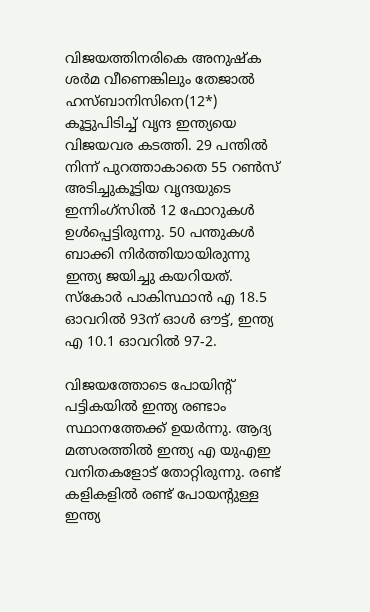വിജയത്തിനരികെ അനുഷ്ക ശര്‍മ വീണെങ്കിലും തേജാല്‍ ഹസ്ബാനിസിനെ(12*) കൂട്ടുപിടിച്ച് വൃന്ദ ഇന്ത്യയെ വിജയവര കടത്തി. 29 പന്തിൽ നിന്ന് പുറത്താകാതെ 55 റൺസ് അടിച്ചുകൂട്ടിയ വൃന്ദയുടെ ഇന്നിംഗ്‌സിൽ 12 ഫോറുകൾ ഉൾപ്പെട്ടിരുന്നു. 50 പന്തുകള്‍ ബാക്കി നിര്‍ത്തിയായിരുന്നു ഇന്ത്യ ജയിച്ചു കയറിയത്. സ്കോര്‍ പാകിസ്ഥാൻ എ 18.5 ഓവറില്‍ 93ന് ഓള്‍ ഔട്ട്, ഇന്ത്യ എ 10.1 ഓവറില്‍ 97-2.

വിജയത്തോടെ പോയിന്റ് പട്ടികയിൽ ഇന്ത്യ രണ്ടാം സ്ഥാനത്തേക്ക് ഉയർന്നു. ആദ്യ മത്സരത്തില്‍ ഇന്ത്യ എ യുഎഇ വനിതകളോട് തോറ്റിരുന്നു. രണ്ട് കളികളില്‍ രണ്ട് പോയന്‍റുള്ള ഇന്ത്യ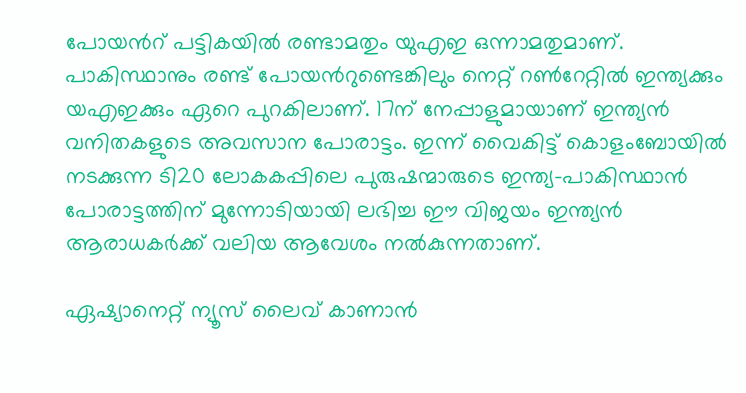പോയന്‍റ് പട്ടികയില്‍ രണ്ടാമതും യുഎഇ ഒന്നാമതുമാണ്. പാകിസ്ഥാനും രണ്ട് പോയന്‍റുണ്ടെങ്കിലും നെറ്റ് റണ്‍റേറ്റില്‍ ഇന്ത്യക്കും യഎഇക്കും ഏറെ പുറകിലാണ്. 17ന് നേപ്പാളുമായാണ് ഇന്ത്യൻ വനിതകളുടെ അവസാന പോരാട്ടം. ഇന്ന് വൈകിട്ട് കൊളംബോയിൽ നടക്കുന്ന ടി20 ലോകകപ്പിലെ പുരുഷന്മാരുടെ ഇന്ത്യ-പാകിസ്ഥാന്‍ പോരാട്ടത്തിന് മുന്നോടിയായി ലഭിച്ച ഈ വിജയം ഇന്ത്യൻ ആരാധകർക്ക് വലിയ ആവേശം നൽകുന്നതാണ്.

ഏഷ്യാനെറ്റ് ന്യൂസ് ലൈവ് കാണാന്‍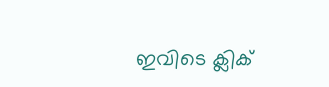ഇവിടെ ക്ലിക്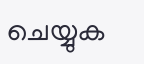ചെയ്യുക